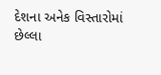દેશના અનેક વિસ્તારોમાં છેલ્લા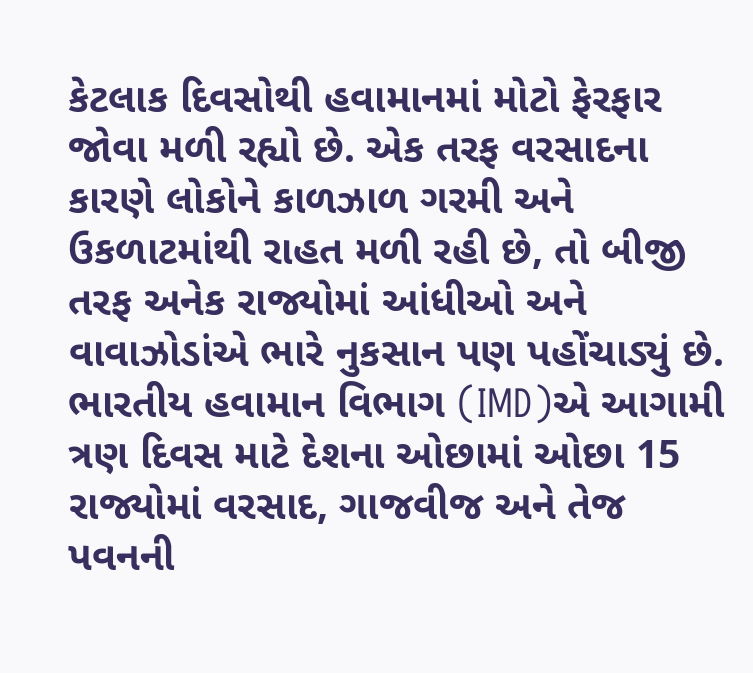કેટલાક દિવસોથી હવામાનમાં મોટો ફેરફાર જોવા મળી રહ્યો છે. એક તરફ વરસાદના કારણે લોકોને કાળઝાળ ગરમી અને ઉકળાટમાંથી રાહત મળી રહી છે, તો બીજી તરફ અનેક રાજ્યોમાં આંધીઓ અને વાવાઝોડાંએ ભારે નુકસાન પણ પહોંચાડ્યું છે. ભારતીય હવામાન વિભાગ (IMD)એ આગામી ત્રણ દિવસ માટે દેશના ઓછામાં ઓછા 15 રાજ્યોમાં વરસાદ, ગાજવીજ અને તેજ પવનની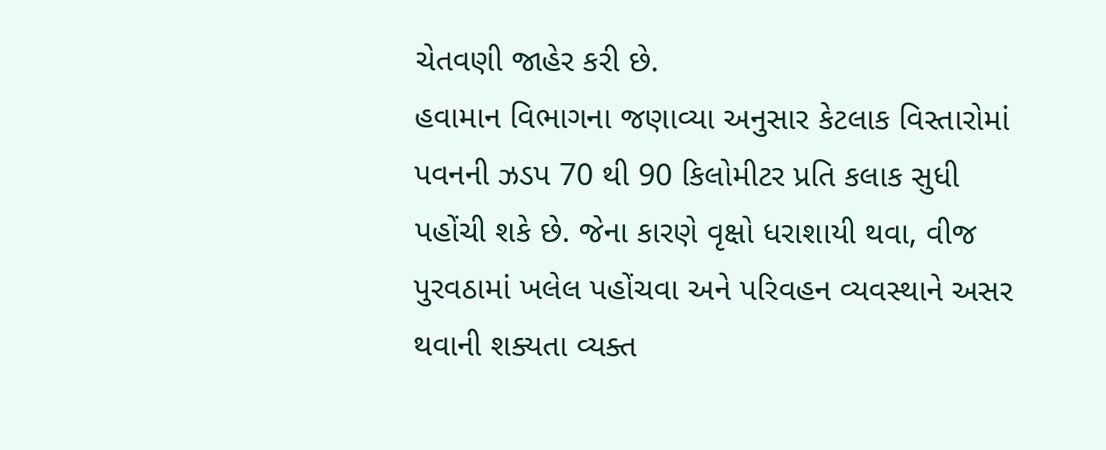ચેતવણી જાહેર કરી છે.
હવામાન વિભાગના જણાવ્યા અનુસાર કેટલાક વિસ્તારોમાં પવનની ઝડપ 70 થી 90 કિલોમીટર પ્રતિ કલાક સુધી પહોંચી શકે છે. જેના કારણે વૃક્ષો ધરાશાયી થવા, વીજ પુરવઠામાં ખલેલ પહોંચવા અને પરિવહન વ્યવસ્થાને અસર થવાની શક્યતા વ્યક્ત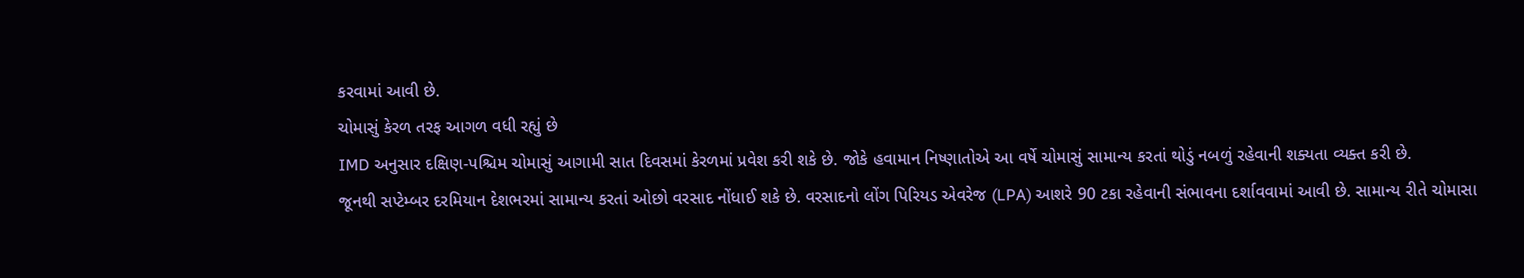કરવામાં આવી છે.
ચોમાસું કેરળ તરફ આગળ વધી રહ્યું છે
IMD અનુસાર દક્ષિણ-પશ્ચિમ ચોમાસું આગામી સાત દિવસમાં કેરળમાં પ્રવેશ કરી શકે છે. જોકે હવામાન નિષ્ણાતોએ આ વર્ષે ચોમાસું સામાન્ય કરતાં થોડું નબળું રહેવાની શક્યતા વ્યક્ત કરી છે.
જૂનથી સપ્ટેમ્બર દરમિયાન દેશભરમાં સામાન્ય કરતાં ઓછો વરસાદ નોંધાઈ શકે છે. વરસાદનો લોંગ પિરિયડ એવરેજ (LPA) આશરે 90 ટકા રહેવાની સંભાવના દર્શાવવામાં આવી છે. સામાન્ય રીતે ચોમાસા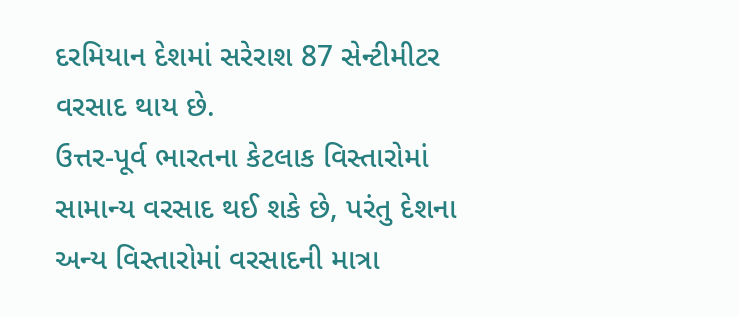દરમિયાન દેશમાં સરેરાશ 87 સેન્ટીમીટર વરસાદ થાય છે.
ઉત્તર-પૂર્વ ભારતના કેટલાક વિસ્તારોમાં સામાન્ય વરસાદ થઈ શકે છે, પરંતુ દેશના અન્ય વિસ્તારોમાં વરસાદની માત્રા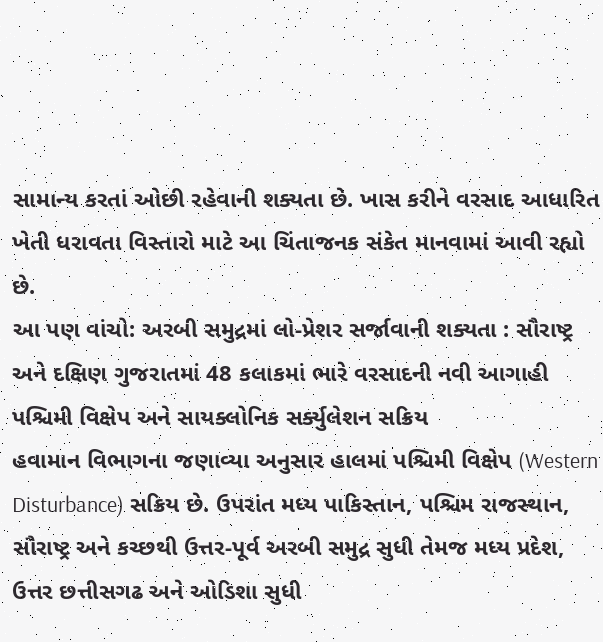સામાન્ય કરતાં ઓછી રહેવાની શક્યતા છે. ખાસ કરીને વરસાદ આધારિત ખેતી ધરાવતા વિસ્તારો માટે આ ચિંતાજનક સંકેત માનવામાં આવી રહ્યો છે.
આ પણ વાંચો: અરબી સમુદ્રમાં લો-પ્રેશર સર્જાવાની શક્યતા : સૌરાષ્ટ્ર અને દક્ષિણ ગુજરાતમાં 48 કલાકમાં ભારે વરસાદની નવી આગાહી
પશ્ચિમી વિક્ષેપ અને સાયક્લોનિક સર્ક્યુલેશન સક્રિય
હવામાન વિભાગના જણાવ્યા અનુસાર હાલમાં પશ્ચિમી વિક્ષેપ (Western Disturbance) સક્રિય છે. ઉપરાંત મધ્ય પાકિસ્તાન, પશ્ચિમ રાજસ્થાન, સૌરાષ્ટ્ર અને કચ્છથી ઉત્તર-પૂર્વ અરબી સમુદ્ર સુધી તેમજ મધ્ય પ્રદેશ, ઉત્તર છત્તીસગઢ અને ઓડિશા સુધી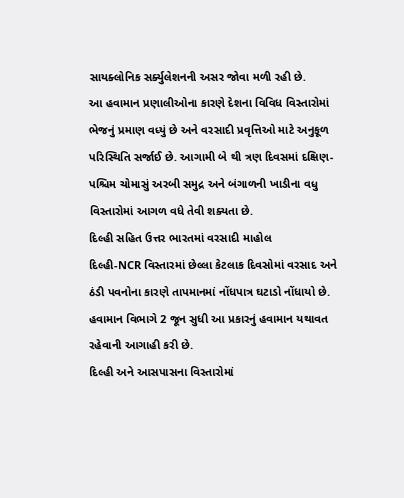સાયક્લોનિક સર્ક્યુલેશનની અસર જોવા મળી રહી છે.
આ હવામાન પ્રણાલીઓના કારણે દેશના વિવિધ વિસ્તારોમાં ભેજનું પ્રમાણ વધ્યું છે અને વરસાદી પ્રવૃત્તિઓ માટે અનુકૂળ પરિસ્થિતિ સર્જાઈ છે. આગામી બે થી ત્રણ દિવસમાં દક્ષિણ-પશ્ચિમ ચોમાસું અરબી સમુદ્ર અને બંગાળની ખાડીના વધુ વિસ્તારોમાં આગળ વધે તેવી શક્યતા છે.
દિલ્હી સહિત ઉત્તર ભારતમાં વરસાદી માહોલ
દિલ્હી-NCR વિસ્તારમાં છેલ્લા કેટલાક દિવસોમાં વરસાદ અને ઠંડી પવનોના કારણે તાપમાનમાં નોંધપાત્ર ઘટાડો નોંધાયો છે. હવામાન વિભાગે 2 જૂન સુધી આ પ્રકારનું હવામાન યથાવત રહેવાની આગાહી કરી છે.
દિલ્હી અને આસપાસના વિસ્તારોમાં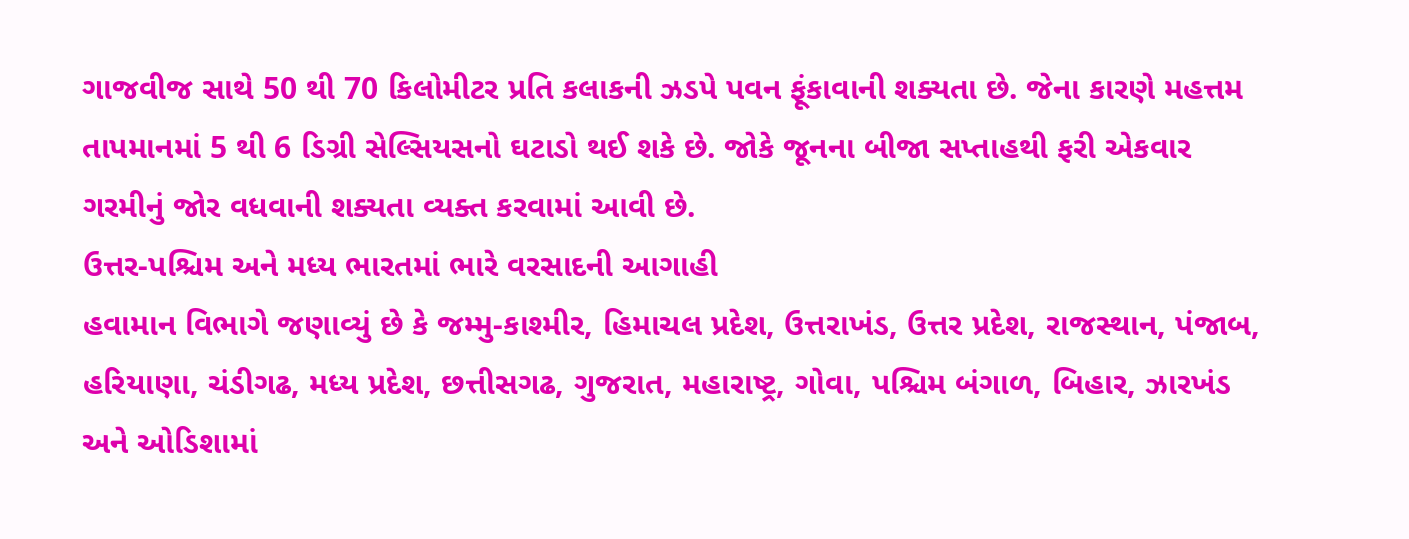ગાજવીજ સાથે 50 થી 70 કિલોમીટર પ્રતિ કલાકની ઝડપે પવન ફૂંકાવાની શક્યતા છે. જેના કારણે મહત્તમ તાપમાનમાં 5 થી 6 ડિગ્રી સેલ્સિયસનો ઘટાડો થઈ શકે છે. જોકે જૂનના બીજા સપ્તાહથી ફરી એકવાર ગરમીનું જોર વધવાની શક્યતા વ્યક્ત કરવામાં આવી છે.
ઉત્તર-પશ્ચિમ અને મધ્ય ભારતમાં ભારે વરસાદની આગાહી
હવામાન વિભાગે જણાવ્યું છે કે જમ્મુ-કાશ્મીર, હિમાચલ પ્રદેશ, ઉત્તરાખંડ, ઉત્તર પ્રદેશ, રાજસ્થાન, પંજાબ, હરિયાણા, ચંડીગઢ, મધ્ય પ્રદેશ, છત્તીસગઢ, ગુજરાત, મહારાષ્ટ્ર, ગોવા, પશ્ચિમ બંગાળ, બિહાર, ઝારખંડ અને ઓડિશામાં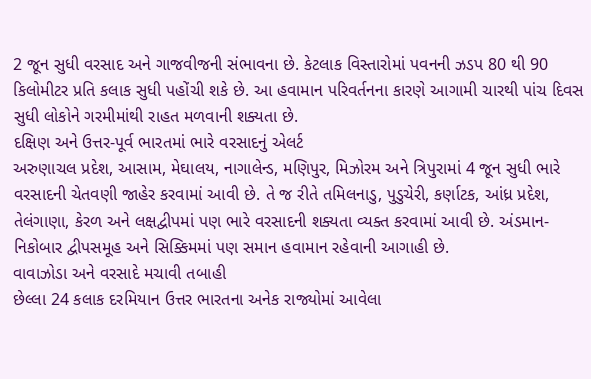2 જૂન સુધી વરસાદ અને ગાજવીજની સંભાવના છે. કેટલાક વિસ્તારોમાં પવનની ઝડપ 80 થી 90 કિલોમીટર પ્રતિ કલાક સુધી પહોંચી શકે છે. આ હવામાન પરિવર્તનના કારણે આગામી ચારથી પાંચ દિવસ સુધી લોકોને ગરમીમાંથી રાહત મળવાની શક્યતા છે.
દક્ષિણ અને ઉત્તર-પૂર્વ ભારતમાં ભારે વરસાદનું એલર્ટ
અરુણાચલ પ્રદેશ, આસામ, મેઘાલય, નાગાલેન્ડ, મણિપુર, મિઝોરમ અને ત્રિપુરામાં 4 જૂન સુધી ભારે વરસાદની ચેતવણી જાહેર કરવામાં આવી છે. તે જ રીતે તમિલનાડુ, પુડુચેરી, કર્ણાટક, આંધ્ર પ્રદેશ, તેલંગાણા, કેરળ અને લક્ષદ્વીપમાં પણ ભારે વરસાદની શક્યતા વ્યક્ત કરવામાં આવી છે. અંડમાન-નિકોબાર દ્વીપસમૂહ અને સિક્કિમમાં પણ સમાન હવામાન રહેવાની આગાહી છે.
વાવાઝોડા અને વરસાદે મચાવી તબાહી
છેલ્લા 24 કલાક દરમિયાન ઉત્તર ભારતના અનેક રાજ્યોમાં આવેલા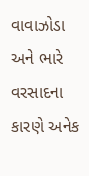વાવાઝોડા અને ભારે વરસાદના કારણે અનેક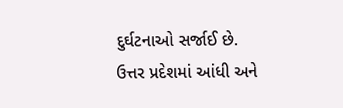દુર્ઘટનાઓ સર્જાઈ છે. ઉત્તર પ્રદેશમાં આંધી અને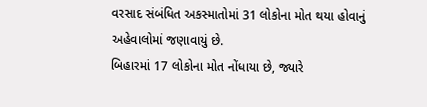વરસાદ સંબંધિત અકસ્માતોમાં 31 લોકોના મોત થયા હોવાનું અહેવાલોમાં જણાવાયું છે.
બિહારમાં 17 લોકોના મોત નોંધાયા છે, જ્યારે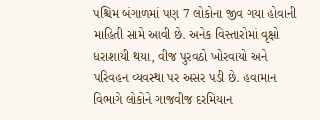પશ્ચિમ બંગાળમાં પણ 7 લોકોના જીવ ગયા હોવાની માહિતી સામે આવી છે. અનેક વિસ્તારોમાં વૃક્ષો ધરાશાયી થયા, વીજ પુરવઠો ખોરવાયો અને પરિવહન વ્યવસ્થા પર અસર પડી છે. હવામાન વિભાગે લોકોને ગાજવીજ દરમિયાન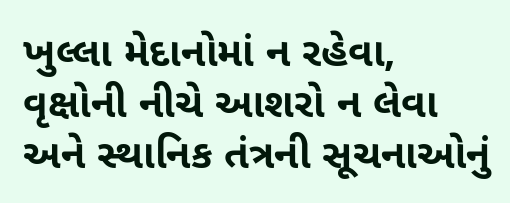ખુલ્લા મેદાનોમાં ન રહેવા, વૃક્ષોની નીચે આશરો ન લેવા અને સ્થાનિક તંત્રની સૂચનાઓનું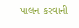પાલન કરવાની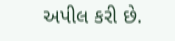અપીલ કરી છે.